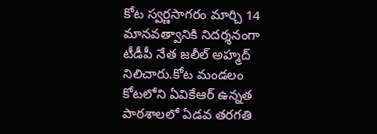కోట స్వర్ణసాగరం మార్చి 14
మానవత్వానికి నిదర్శనంగా టీడీపీ నేత జలీల్ అహ్మద్ నిలిచారు.కోట మండలం కోటలోని ఏవికేఆర్ ఉన్నత పాఠశాలలో ఏడవ తరగతి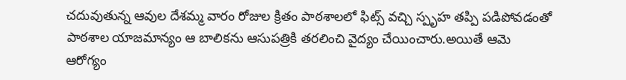చదువుతున్న ఆవుల దేశమ్మ వారం రోజుల క్రితం పాఠశాలలో ఫిట్స్ వచ్చి స్పృహ తప్పి పడిపోవడంతో పాఠశాల యాజమాన్యం ఆ బాలికను ఆసుపత్రికి తరలించి వైద్యం చేయించారు.అయితే ఆమె ఆరోగ్యం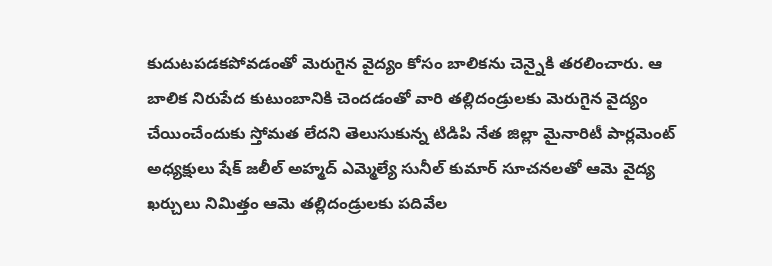కుదుటపడకపోవడంతో మెరుగైన వైద్యం కోసం బాలికను చెన్నైకి తరలించారు. ఆ బాలిక నిరుపేద కుటుంబానికి చెందడంతో వారి తల్లిదండ్రులకు మెరుగైన వైద్యం చేయించేందుకు స్తోమత లేదని తెలుసుకున్న టిడిపి నేత జిల్లా మైనారిటీ పార్లమెంట్ అధ్యక్షులు షేక్ జలీల్ అహ్మద్ ఎమ్మెల్యే సునీల్ కుమార్ సూచనలతో ఆమె వైద్య ఖర్చులు నిమిత్తం ఆమె తల్లిదండ్రులకు పదివేల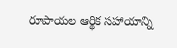రూపాయల ఆర్థిక సహాయాన్ని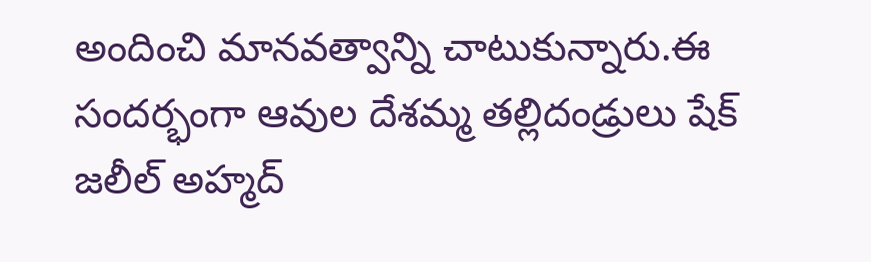అందించి మానవత్వాన్ని చాటుకున్నారు.ఈ సందర్భంగా ఆవుల దేశమ్మ తల్లిదండ్రులు షేక్ జలీల్ అహ్మద్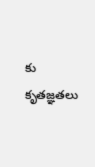కు కృతజ్ఞతలు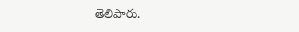తెలిపారు.